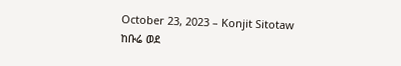October 23, 2023 – Konjit Sitotaw
ከቡሬ ወደ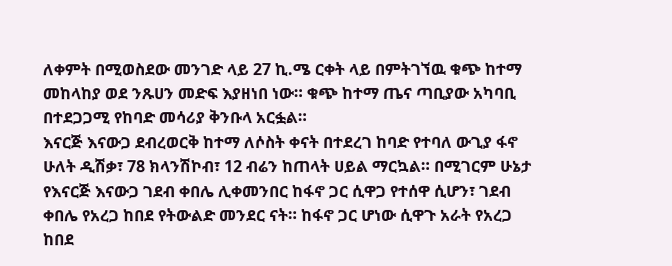ለቀምት በሚወስደው መንገድ ላይ 27 ኪ.ሜ ርቀት ላይ በምትገኘዉ ቁጭ ከተማ መከላከያ ወደ ንጹሀን መድፍ እያዘነበ ነው። ቁጭ ከተማ ጤና ጣቢያው አካባቢ በተደጋጋሚ የከባድ መሳሪያ ቅንቡላ አርፏል።
እናርጅ እናውጋ ደብረወርቅ ከተማ ለሶስት ቀናት በተደረገ ከባድ የተባለ ውጊያ ፋኖ ሁለት ዲሽቃ፣ 78 ክላንሽኮብ፣ 12 ብሬን ከጠላት ሀይል ማርኳል። በሚገርም ሁኔታ የእናርጅ እናውጋ ገደብ ቀበሌ ሊቀመንበር ከፋኖ ጋር ሲዋጋ የተሰዋ ሲሆን፣ ገደብ ቀበሌ የአረጋ ከበደ የትውልድ መንደር ናት። ከፋኖ ጋር ሆነው ሲዋጉ አራት የአረጋ ከበደ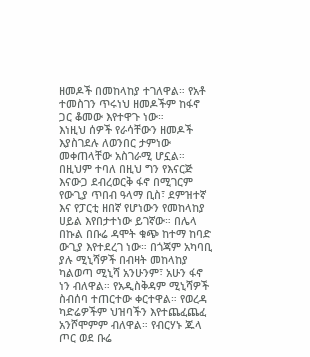ዘመዶች በመከላከያ ተገለዋል። የአቶ ተመስገን ጥሩነህ ዘመዶችም ከፋኖ ጋር ቆመው እየተዋጉ ነው።
እነዚህ ሰዎች የራሳቸውን ዘመዶች እያስገደሉ ለወንበር ታምነው መቀጠላቸው አስገራሚ ሆኗል። በዚህም ተባለ በዚህ ግን የእናርጅ እናውጋ ደብረወርቅ ፋኖ በሚገርም የውጊያ ጥበብ ዓላማ ቢስ፣ ደምዝተኛ እና የፓርቲ ዘበኛ የሆነውን የመከላከያ ሀይል እየበታተነው ይገኛው። በሌላ በኩል በቡሬ ዳሞት ቁጭ ከተማ ከባድ ውጊያ እየተደረገ ነው። በጎጃም አካባቢ ያሉ ሚኒሻዎች በብዛት መከላከያ ካልወጣ ሚኒሻ አንሁንም፣ አሁን ፋኖ ነን ብለዋል። የአዲስቅዳም ሚኒሻዎች ስብሰባ ተጠርተው ቀርተዋል። የወረዳ ካድሬዎችም ህዝባችን እየተጨፈጨፈ አንሾሞምም ብለዋል። የብርሃኑ ጁላ ጦር ወደ ቡሬ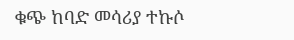ቁጭ ከባድ መሳሪያ ተኩሶ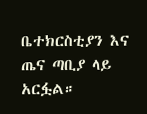ቤተክርስቲያን እና ጤና ጣቢያ ላይ አርፏል።